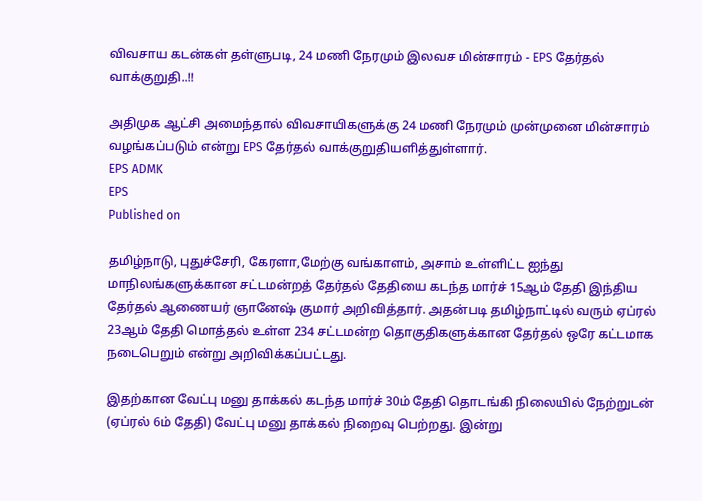விவசாய கடன்கள் தள்ளுபடி, 24 மணி நேரமும் இலவச மின்சாரம் - EPS தேர்தல் வாக்குறுதி..!!

அதிமுக ஆட்சி அமைந்தால் விவசாயிகளுக்கு 24 மணி நேரமும் முன்முனை மின்சாரம் வழங்கப்படும் என்று EPS தேர்தல் வாக்குறுதியளித்துள்ளார்.
EPS ADMK
EPS
Published on

தமிழ்நாடு, புதுச்சேரி, கேரளா,மேற்கு வங்காளம், அசாம் உள்ளிட்ட ஐந்து மாநிலங்களுக்கான சட்டமன்றத் தேர்தல் தேதியை கடந்த மார்ச் 15ஆம் தேதி இந்திய தேர்தல் ஆணையர் ஞானேஷ் குமார் அறிவித்தார். அதன்படி தமிழ்நாட்டில் வரும் ஏப்ரல் 23ஆம் தேதி மொத்தல் உள்ள 234 சட்டமன்ற தொகுதிகளுக்கான தேர்தல் ஒரே கட்டமாக நடைபெறும் என்று அறிவிக்கப்பட்டது.

இதற்கான வேட்பு மனு தாக்கல் கடந்த மார்ச் 30ம் தேதி தொடங்கி நிலையில் நேற்றுடன் (ஏப்ரல் 6ம் தேதி) வேட்பு மனு தாக்கல் நிறைவு பெற்றது. இன்று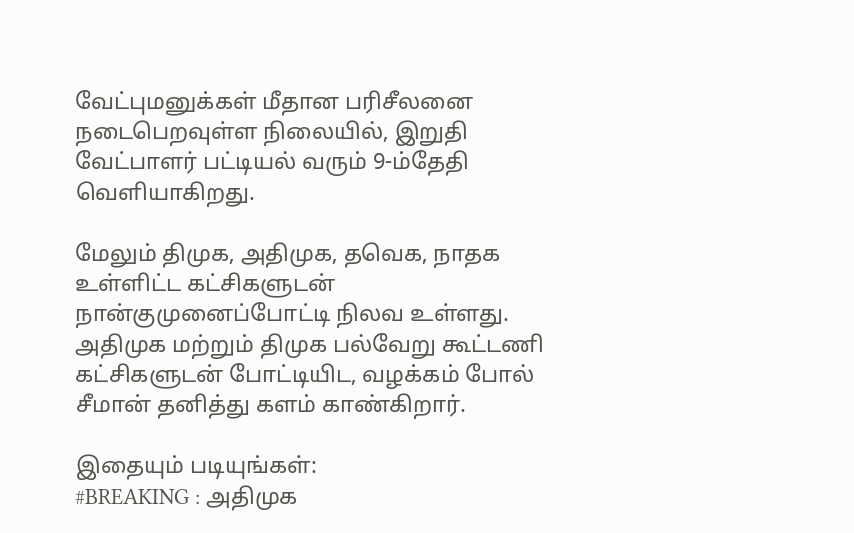வேட்புமனுக்கள் மீதான பரிசீலனை நடைபெறவுள்ள நிலையில், இறுதி வேட்பாளர் பட்டியல் வரும் 9-ம்தேதி வெளியாகிறது.

மேலும் திமுக, அதிமுக, தவெக, நாதக உள்ளிட்ட கட்சிகளுடன் நான்குமுனைப்போட்டி நிலவ உள்ளது. அதிமுக மற்றும் திமுக பல்வேறு கூட்டணி கட்சிகளுடன் போட்டியிட, வழக்கம் போல் சீமான் தனித்து களம் காண்கிறார்.

இதையும் படியுங்கள்:
#BREAKING : அதிமுக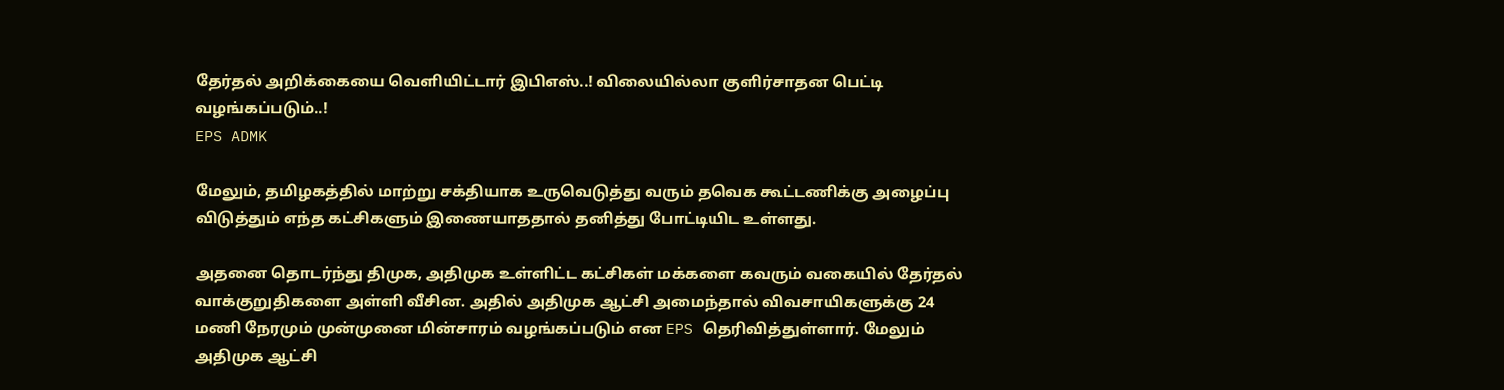தேர்தல் அறிக்கையை வெளியிட்டார் இபிஎஸ்..! விலையில்லா குளிர்சாதன பெட்டி வழங்கப்படும்..!
EPS ADMK

மேலும், தமிழகத்தில் மாற்று சக்தியாக உருவெடுத்து வரும் தவெக கூட்டணிக்கு அழைப்பு விடுத்தும் எந்த கட்சிகளும் இணையாததால் தனித்து போட்டியிட உள்ளது.

அதனை தொடர்ந்து திமுக, அதிமுக உள்ளிட்ட கட்சிகள் மக்களை கவரும் வகையில் தேர்தல் வாக்குறுதிகளை அள்ளி வீசின. அதில் அதிமுக ஆட்சி அமைந்தால் விவசாயிகளுக்கு 24 மணி நேரமும் முன்முனை மின்சாரம் வழங்கப்படும் என EPS தெரிவித்துள்ளார். மேலும் அதிமுக ஆட்சி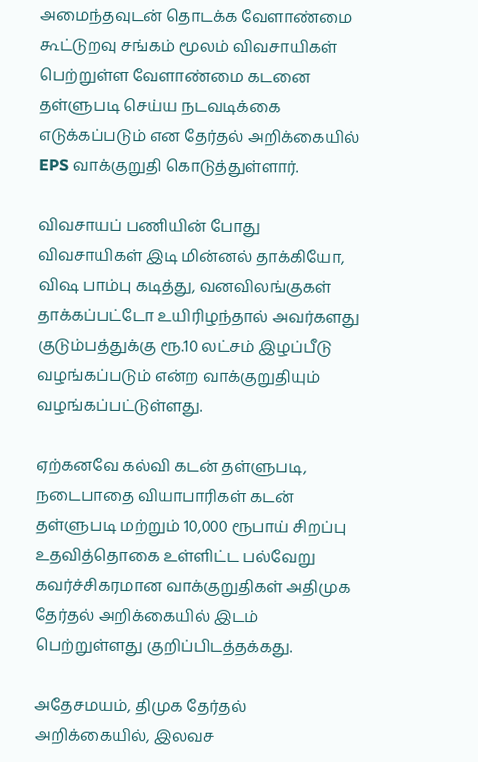அமைந்தவுடன் தொடக்க வேளாண்மை கூட்டுறவு சங்கம் மூலம் விவசாயிகள் பெற்றுள்ள வேளாண்மை கடனை தள்ளுபடி செய்ய நடவடிக்கை எடுக்கப்படும் என தேர்தல் அறிக்கையில் EPS வாக்குறுதி கொடுத்துள்ளார்.

விவசாயப் பணியின் போது விவசாயிகள் இடி மின்னல் தாக்கியோ, விஷ பாம்பு கடித்து, வனவிலங்குகள் தாக்கப்பட்டோ உயிரிழந்தால் அவர்களது குடும்பத்துக்கு ரூ.10 லட்சம் இழப்பீடு வழங்கப்படும் என்ற வாக்குறுதியும் வழங்கப்பட்டுள்ளது.

ஏற்கனவே கல்வி கடன் தள்ளுபடி, நடைபாதை வியாபாரிகள் கடன் தள்ளுபடி மற்றும் 10,000 ரூபாய் சிறப்பு உதவித்தொகை உள்ளிட்ட பல்வேறு கவர்ச்சிகரமான வாக்குறுதிகள் அதிமுக தேர்தல் அறிக்கையில் இடம் பெற்றுள்ளது குறிப்பிடத்தக்கது.

அதேசமயம், திமுக தேர்தல் அறிக்கையில், இலவச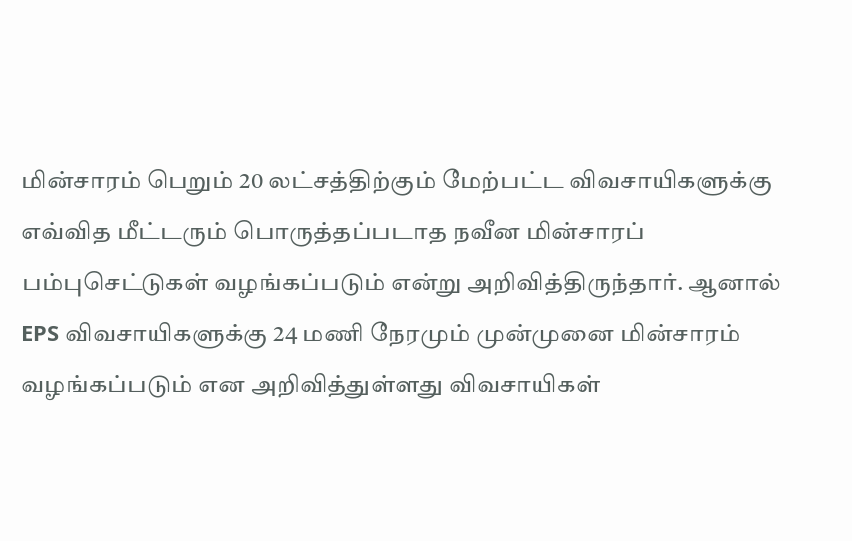மின்சாரம் பெறும் 20 லட்சத்திற்கும் மேற்பட்ட விவசாயிகளுக்கு எவ்வித மீட்டரும் பொருத்தப்படாத நவீன மின்சாரப் பம்புசெட்டுகள் வழங்கப்படும் என்று அறிவித்திருந்தார். ஆனால் EPS விவசாயிகளுக்கு 24 மணி நேரமும் முன்முனை மின்சாரம் வழங்கப்படும் என அறிவித்துள்ளது விவசாயிகள்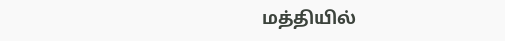மத்தியில்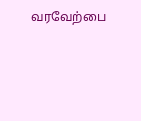வரவேற்பை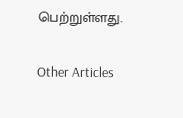பெற்றுள்ளது.

Other Articles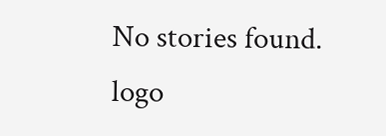No stories found.
logo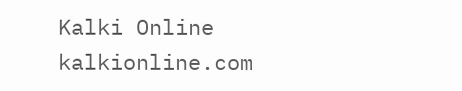Kalki Online
kalkionline.com